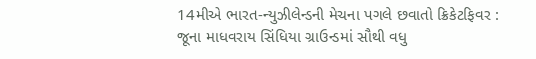14મીએ ભારત-ન્યુઝીલેન્ડની મેચના પગલે છવાતો ક્રિકેટફિવર : જૂના માધવરાય સિંધિયા ગ્રાઉન્ડમાં સૌથી વધુ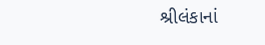શ્રીલંકાનાં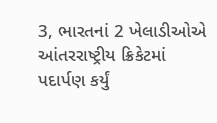3, ભારતનાં 2 ખેલાડીઓએ આંતરરાષ્ટ્રીય ક્રિકેટમાં પદાર્પણ કર્યું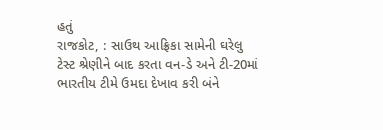હતું
રાજકોટ, : સાઉથ આફ્રિકા સામેની ઘરેલુ ટેસ્ટ શ્રેણીને બાદ કરતા વન-ડે અને ટી-20માં ભારતીય ટીમે ઉમદા દેખાવ કરી બંને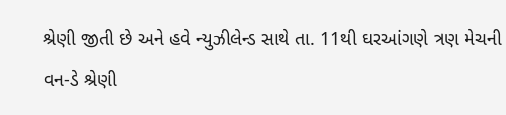શ્રેણી જીતી છે અને હવે ન્યુઝીલેન્ડ સાથે તા. 11થી ઘરઆંગણે ત્રણ મેચની વન-ડે શ્રેણી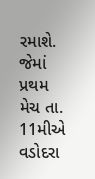રમાશે. જેમાં પ્રથમ મેચ તા. 11મીએ વડોદરા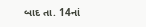બાદ તા. 14નાં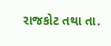રાજકોટ તથા તા.